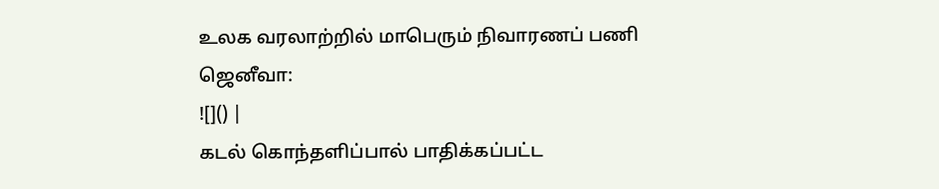உலக வரலாற்றில் மாபெரும் நிவாரணப் பணி
ஜெனீவா:
![]() |
கடல் கொந்தளிப்பால் பாதிக்கப்பட்ட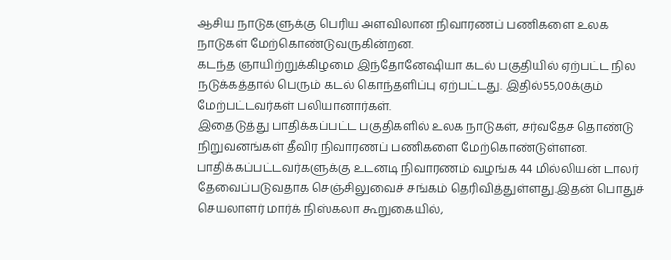ஆசிய நாடுகளுக்கு பெரிய அளவிலான நிவாரணப் பணிகளை உலக நாடுகள் மேற்கொண்டுவருகின்றன.
கடந்த ஞாயிற்றுக்கிழமை இந்தோனேஷியா கடல் பகுதியில் ஏற்பட்ட நில நடுக்கத்தால் பெரும் கடல் கொந்தளிப்பு ஏற்பட்டது. இதில்55,00க்கும் மேற்பட்டவர்கள் பலியானார்கள்.
இதைடுத்து பாதிக்கப்பட்ட பகுதிகளில் உலக நாடுகள், சர்வதேச தொண்டு நிறுவனங்கள் தீவிர நிவாரணப் பணிகளை மேற்கொண்டுள்ளன.
பாதிக்கப்பட்டவர்களுக்கு உடனடி நிவாரணம் வழங்க 44 மில்லியன் டாலர் தேவைப்படுவதாக செஞ்சிலுவைச் சங்கம் தெரிவித்துள்ளது.இதன் பொதுச் செயலாளர் மார்க் நிஸ்கலா கூறுகையில்,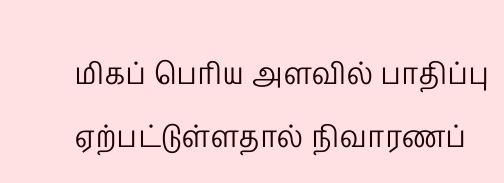மிகப் பெரிய அளவில் பாதிப்பு ஏற்பட்டுள்ளதால் நிவாரணப்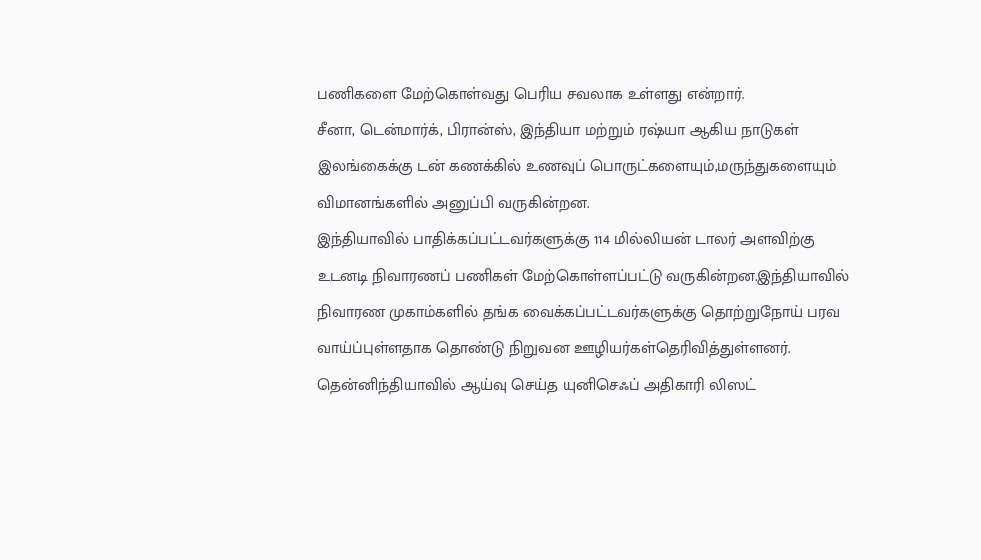பணிகளை மேற்கொள்வது பெரிய சவலாக உள்ளது என்றார்.
சீனா, டென்மார்க், பிரான்ஸ், இந்தியா மற்றும் ரஷ்யா ஆகிய நாடுகள் இலங்கைக்கு டன் கணக்கில் உணவுப் பொருட்களையும்,மருந்துகளையும் விமானங்களில் அனுப்பி வருகின்றன.
இந்தியாவில் பாதிக்கப்பட்டவர்களுக்கு 114 மில்லியன் டாலர் அளவிற்கு உடனடி நிவாரணப் பணிகள் மேற்கொள்ளப்பட்டு வருகின்றன.இந்தியாவில் நிவாரண முகாம்களில் தங்க வைக்கப்பட்டவர்களுக்கு தொற்றுநோய் பரவ வாய்ப்புள்ளதாக தொண்டு நிறுவன ஊழியர்கள்தெரிவித்துள்ளனர்.
தென்னிந்தியாவில் ஆய்வு செய்த யுனிசெஃப் அதிகாரி லிஸட்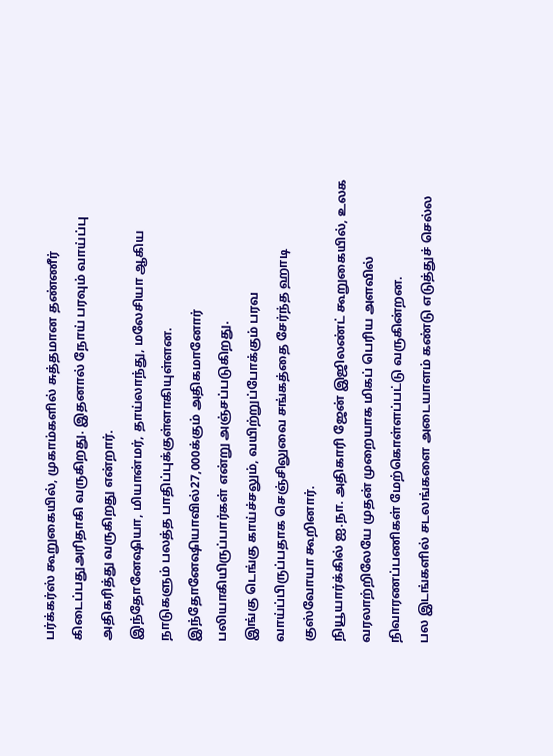பர்க்கர்ஸ் கூறுகையில், முகாம்களில் சுத்தமான தண்ணீர் கிடைப்பதுஅரிதாகி வருகிறது. இதனால் நோய் பரவும் வாய்ப்பு அதிகரித்து வருகிறது என்றார்.
இந்தோனேஷியா, மியான்மர், தாய்லாந்து, மலேசியா ஆகிய நாடுகளும் பலத்த பாதிப்புக்குள்ளாகியுள்ளன. இந்தோனேஷியாவில்27,000க்கும் அதிகமானோர் பலியாகியிருப்பார்கள் என்று அஞ்சப்படுகிறது.
இங்கு டெங்கு காய்ச்சலும், வயிற்றுப்போக்கும் பரவ வாய்ப்பிருப்பதாக செஞ்சிலுவை சங்கத்தை சேர்ந்த ஹாடி குஸ்வோயா கூறினார்.
நியூயார்க்கில் ஐ.நா. அதிகாரி ஜேன் இஜிலண்ட் கூறுகையில், உலக வரலாற்றிலேயே முதன் முறையாக மிகப் பெரிய அளவில் நிவாரணப்பணிகள் மேற்கொள்ளப்பட்டு வருகின்றன.
பல இடங்களில் சடலங்களை அடையாளம் கண்டு எடுத்துச் செல்ல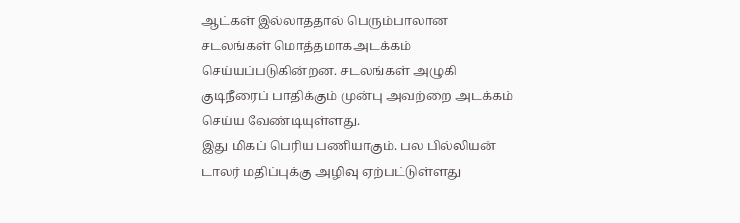ஆட்கள் இல்லாததால் பெரும்பாலான சடலங்கள் மொத்தமாகஅடக்கம் செய்யப்படுகின்றன. சடலங்கள் அழுகி குடிநீரைப் பாதிக்கும் முன்பு அவற்றை அடக்கம் செய்ய வேண்டியுள்ளது.
இது மிகப் பெரிய பணியாகும். பல பில்லியன் டாலர் மதிப்புக்கு அழிவு ஏற்பட்டுள்ளது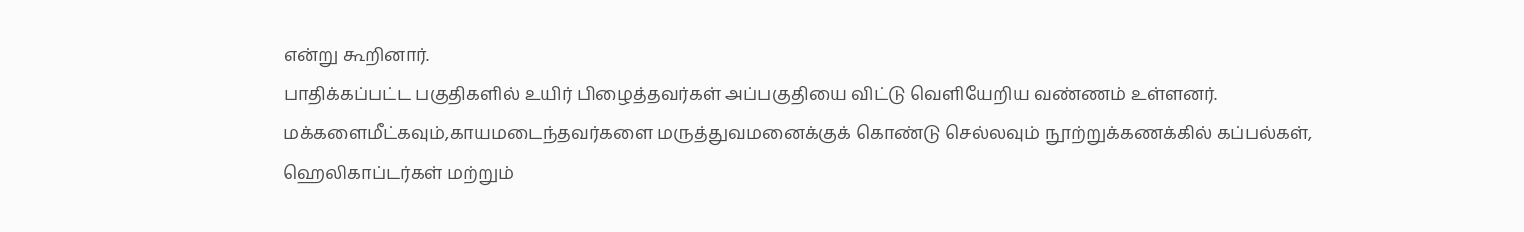என்று கூறினார்.
பாதிக்கப்பட்ட பகுதிகளில் உயிர் பிழைத்தவர்கள் அப்பகுதியை விட்டு வெளியேறிய வண்ணம் உள்ளனர். மக்களைமீட்கவும்,காயமடைந்தவர்களை மருத்துவமனைக்குக் கொண்டு செல்லவும் நூற்றுக்கணக்கில் கப்பல்கள், ஹெலிகாப்டர்கள் மற்றும்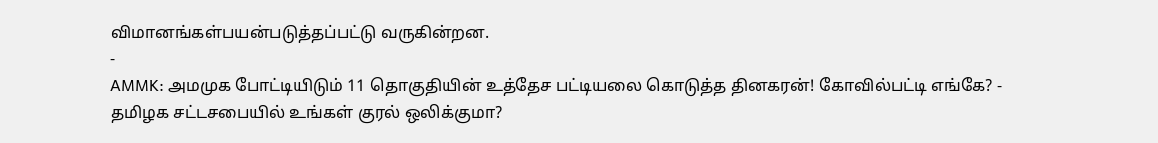விமானங்கள்பயன்படுத்தப்பட்டு வருகின்றன.
-
AMMK: அமமுக போட்டியிடும் 11 தொகுதியின் உத்தேச பட்டியலை கொடுத்த தினகரன்! கோவில்பட்டி எங்கே? -
தமிழக சட்டசபையில் உங்கள் குரல் ஒலிக்குமா?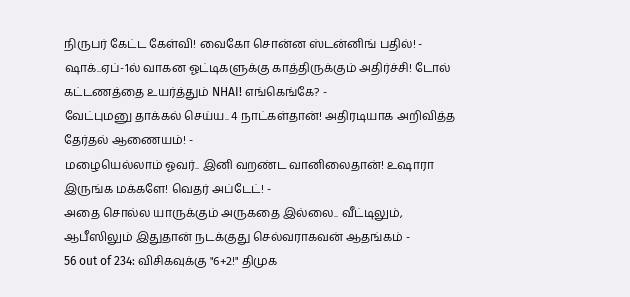நிருபர் கேட்ட கேள்வி! வைகோ சொன்ன ஸ்டன்னிங் பதில்! -
ஷாக்..ஏப்-1ல் வாகன ஓட்டிகளுக்கு காத்திருக்கும் அதிர்ச்சி! டோல் கட்டணத்தை உயர்த்தும் NHAI! எங்கெங்கே? -
வேட்புமனு தாக்கல் செய்ய.. 4 நாட்கள்தான்! அதிரடியாக அறிவித்த தேர்தல் ஆணையம்! -
மழையெல்லாம் ஓவர்.. இனி வறண்ட வானிலைதான்! உஷாரா இருங்க மக்களே! வெதர் அப்டேட்! -
அதை சொல்ல யாருக்கும் அருகதை இல்லை.. வீட்டிலும், ஆபீஸிலும் இதுதான் நடக்குது செல்வராகவன் ஆதங்கம் -
56 out of 234: விசிகவுக்கு "6+2!" திமுக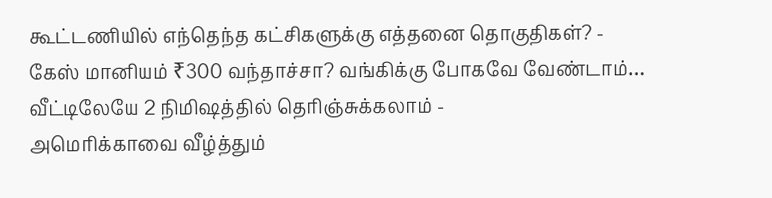கூட்டணியில் எந்தெந்த கட்சிகளுக்கு எத்தனை தொகுதிகள்? -
கேஸ் மானியம் ₹300 வந்தாச்சா? வங்கிக்கு போகவே வேண்டாம்… வீட்டிலேயே 2 நிமிஷத்தில் தெரிஞ்சுக்கலாம் -
அமெரிக்காவை வீழ்த்தும்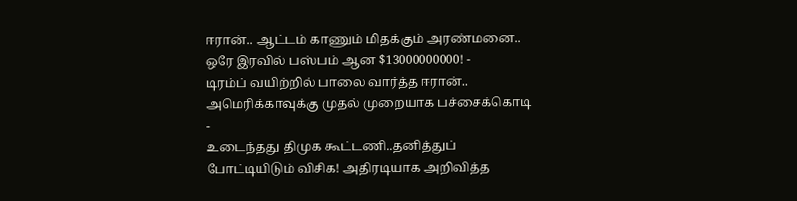ஈரான்.. ஆட்டம் காணும் மிதக்கும் அரண்மனை.. ஒரே இரவில் பஸ்பம் ஆன $13000000000! -
டிரம்ப் வயிற்றில் பாலை வார்த்த ஈரான்.. அமெரிக்காவுக்கு முதல் முறையாக பச்சைக்கொடி -
உடைந்தது திமுக கூட்டணி..தனித்துப் போட்டியிடும் விசிக! அதிரடியாக அறிவித்த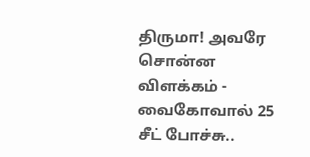திருமா! அவரே சொன்ன விளக்கம் -
வைகோவால் 25 சீட் போச்சு..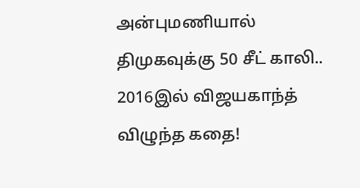அன்புமணியால் திமுகவுக்கு 50 சீட் காலி.. 2016இல் விஜயகாந்த் விழுந்த கதை!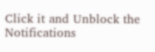Click it and Unblock the Notifications